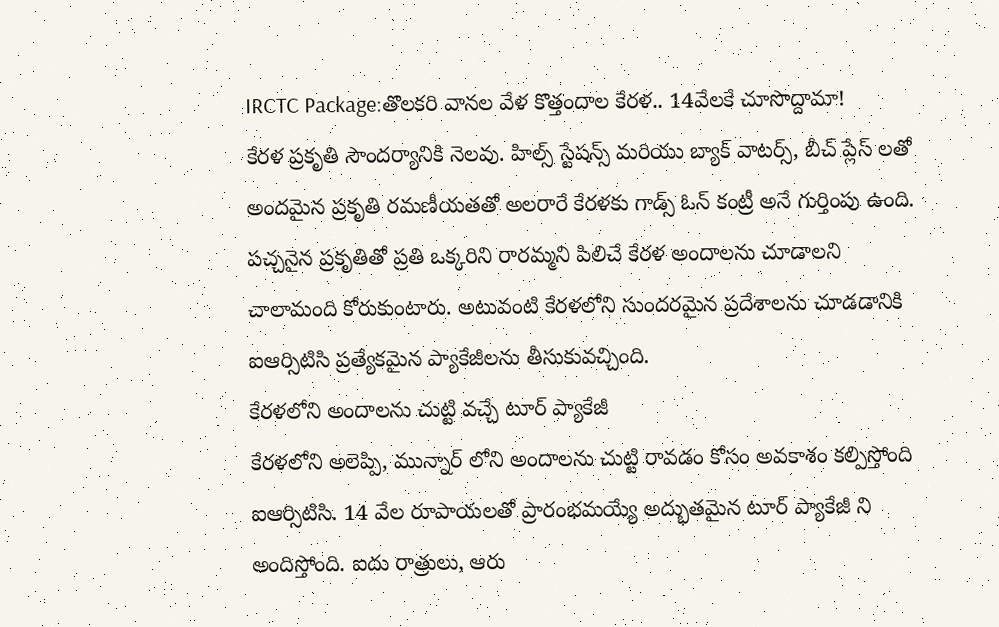IRCTC Package:తొలకరి వానల వేళ కొత్తందాల కేరళ.. 14వేలకే చూసొద్దామా!
కేరళ ప్రకృతి సౌందర్యానికి నెలవు. హిల్స్ స్టేషన్స్ మరియు బ్యాక్ వాటర్స్, బీచ్ ప్లేస్ లతో అందమైన ప్రకృతి రమణీయతతో అలరారే కేరళకు గాడ్స్ ఓన్ కంట్రీ అనే గుర్తింపు ఉంది. పచ్చనైన ప్రకృతితో ప్రతి ఒక్కరిని రారమ్మని పిలిచే కేరళ అందాలను చూడాలని చాలామంది కోరుకుంటారు. అటువంటి కేరళలోని సుందరమైన ప్రదేశాలను చూడడానికి ఐఆర్సిటిసి ప్రత్యేకమైన ప్యాకేజీలను తీసుకువచ్చింది.
కేరళలోని అందాలను చుట్టి వచ్చే టూర్ ప్యాకేజీ
కేరళలోని అలెప్పి, మున్నార్ లోని అందాలను చుట్టి రావడం కోసం అవకాశం కల్పిస్తోంది ఐఆర్సిటిసి. 14 వేల రూపాయలతో ప్రారంభమయ్యే అద్భుతమైన టూర్ ప్యాకేజీ ని అందిస్తోంది. ఐదు రాత్రులు, ఆరు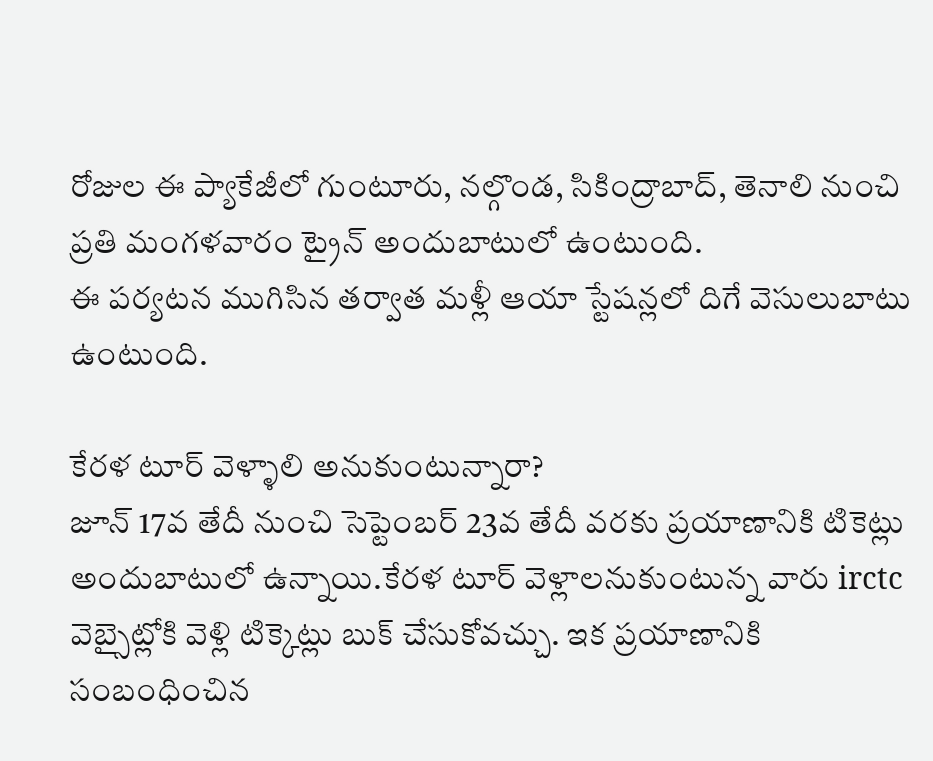రోజుల ఈ ప్యాకేజీలో గుంటూరు, నల్గొండ, సికింద్రాబాద్, తెనాలి నుంచి ప్రతి మంగళవారం ట్రైన్ అందుబాటులో ఉంటుంది.
ఈ పర్యటన ముగిసిన తర్వాత మళ్లీ ఆయా స్టేషన్లలో దిగే వెసులుబాటు ఉంటుంది.

కేరళ టూర్ వెళ్ళాలి అనుకుంటున్నారా?
జూన్ 17వ తేదీ నుంచి సెప్టెంబర్ 23వ తేదీ వరకు ప్రయాణానికి టికెట్లు అందుబాటులో ఉన్నాయి.కేరళ టూర్ వెళ్లాలనుకుంటున్న వారు irctc వెబ్సైట్లోకి వెళ్లి టిక్కెట్లు బుక్ చేసుకోవచ్చు. ఇక ప్రయాణానికి సంబంధించిన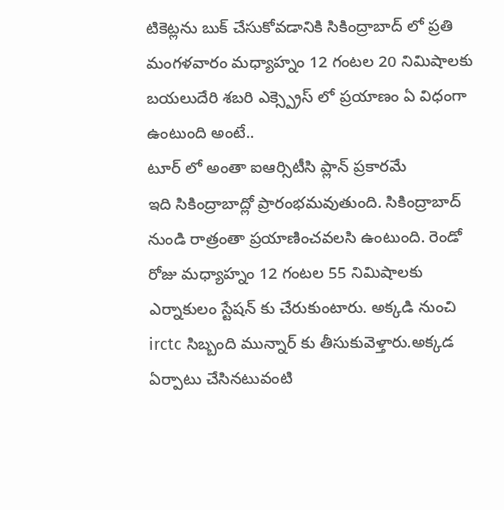టికెట్లను బుక్ చేసుకోవడానికి సికింద్రాబాద్ లో ప్రతి మంగళవారం మధ్యాహ్నం 12 గంటల 20 నిమిషాలకు బయలుదేరి శబరి ఎక్స్ప్రెస్ లో ప్రయాణం ఏ విధంగా ఉంటుంది అంటే..
టూర్ లో అంతా ఐఆర్సిటీసి ప్లాన్ ప్రకారమే
ఇది సికింద్రాబాద్లో ప్రారంభమవుతుంది. సికింద్రాబాద్ నుండి రాత్రంతా ప్రయాణించవలసి ఉంటుంది. రెండో రోజు మధ్యాహ్నం 12 గంటల 55 నిమిషాలకు ఎర్నాకులం స్టేషన్ కు చేరుకుంటారు. అక్కడి నుంచి irctc సిబ్బంది మున్నార్ కు తీసుకువెళ్తారు.అక్కడ ఏర్పాటు చేసినటువంటి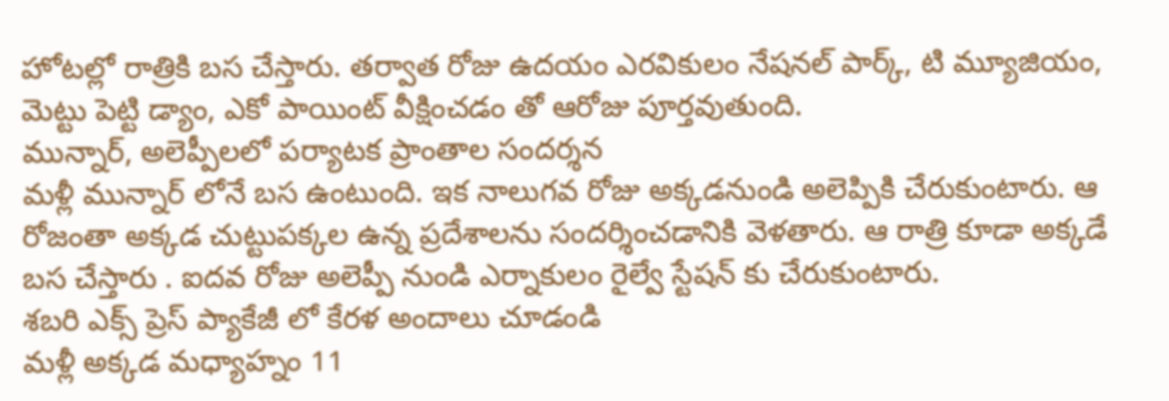హోటల్లో రాత్రికి బస చేస్తారు. తర్వాత రోజు ఉదయం ఎరవికులం నేషనల్ పార్క్, టి మ్యూజియం, మెట్టు పెట్టి డ్యాం, ఎకో పాయింట్ వీక్షించడం తో ఆరోజు పూర్తవుతుంది.
మున్నార్, అలెప్పీలలో పర్యాటక ప్రాంతాల సందర్శన
మళ్లీ మున్నార్ లోనే బస ఉంటుంది. ఇక నాలుగవ రోజు అక్కడనుండి అలెప్పికి చేరుకుంటారు. ఆ రోజంతా అక్కడ చుట్టుపక్కల ఉన్న ప్రదేశాలను సందర్శించడానికి వెళతారు. ఆ రాత్రి కూడా అక్కడే బస చేస్తారు . ఐదవ రోజు అలెప్పీ నుండి ఎర్నాకులం రైల్వే స్టేషన్ కు చేరుకుంటారు.
శబరి ఎక్స్ ప్రెస్ ప్యాకేజీ లో కేరళ అందాలు చూడండి
మళ్లీ అక్కడ మధ్యాహ్నం 11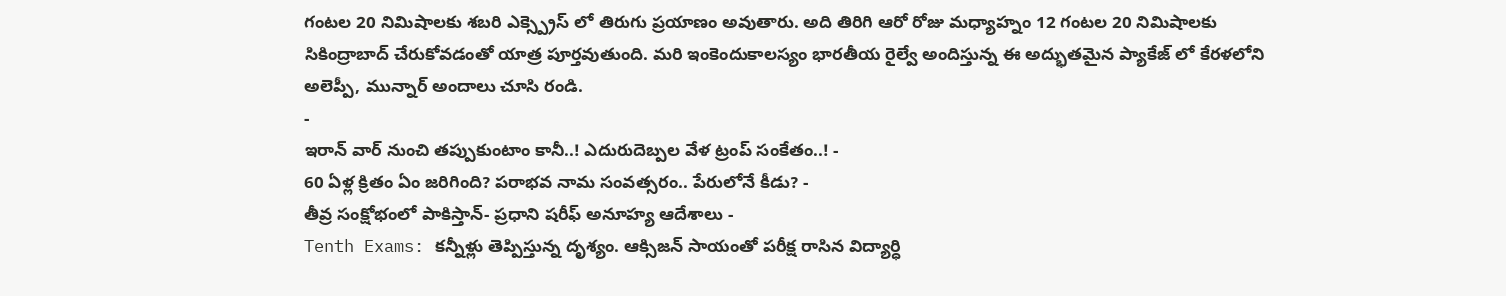గంటల 20 నిమిషాలకు శబరి ఎక్స్ప్రెస్ లో తిరుగు ప్రయాణం అవుతారు. అది తిరిగి ఆరో రోజు మధ్యాహ్నం 12 గంటల 20 నిమిషాలకు సికింద్రాబాద్ చేరుకోవడంతో యాత్ర పూర్తవుతుంది. మరి ఇంకెందుకాలస్యం భారతీయ రైల్వే అందిస్తున్న ఈ అద్భుతమైన ప్యాకేజ్ లో కేరళలోని అలెప్పీ, మున్నార్ అందాలు చూసి రండి.
-
ఇరాన్ వార్ నుంచి తప్పుకుంటాం కానీ..! ఎదురుదెబ్పల వేళ ట్రంప్ సంకేతం..! -
60 ఏళ్ల క్రితం ఏం జరిగింది? పరాభవ నామ సంవత్సరం.. పేరులోనే కీడు? -
తీవ్ర సంక్షోభంలో పాకిస్తాన్- ప్రధాని షరీఫ్ అనూహ్య ఆదేశాలు -
Tenth Exams: కన్నీళ్లు తెప్పిస్తున్న దృశ్యం. ఆక్సిజన్ సాయంతో పరీక్ష రాసిన విద్యార్ధి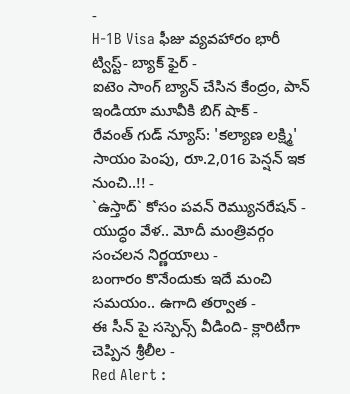-
H-1B Visa ఫీజు వ్యవహారం భారీ ట్విస్ట్- బ్యాక్ ఫైర్ -
ఐటెం సాంగ్ బ్యాన్ చేసిన కేంద్రం, పాన్ ఇండియా మూవీకి బిగ్ షాక్ -
రేవంత్ గుడ్ న్యూస్: 'కల్యాణ లక్ష్మి' సాయం పెంపు, రూ.2,016 పెన్షన్ ఇక నుంచి..!! -
`ఉస్తాద్` కోసం పవన్ రెమ్యునరేషన్ -
యుద్ధం వేళ.. మోదీ మంత్రివర్గం సంచలన నిర్ణయాలు -
బంగారం కొనేందుకు ఇదే మంచి సమయం.. ఉగాది తర్వాత -
ఈ సీన్ పై సస్పెన్స్ వీడింది- క్లారిటీగా చెప్పిన శ్రీలీల -
Red Alert :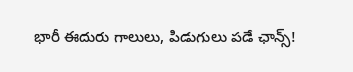భారీ ఈదురు గాలులు, పిడుగులు పడే ఛాన్స్!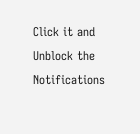Click it and Unblock the Notifications